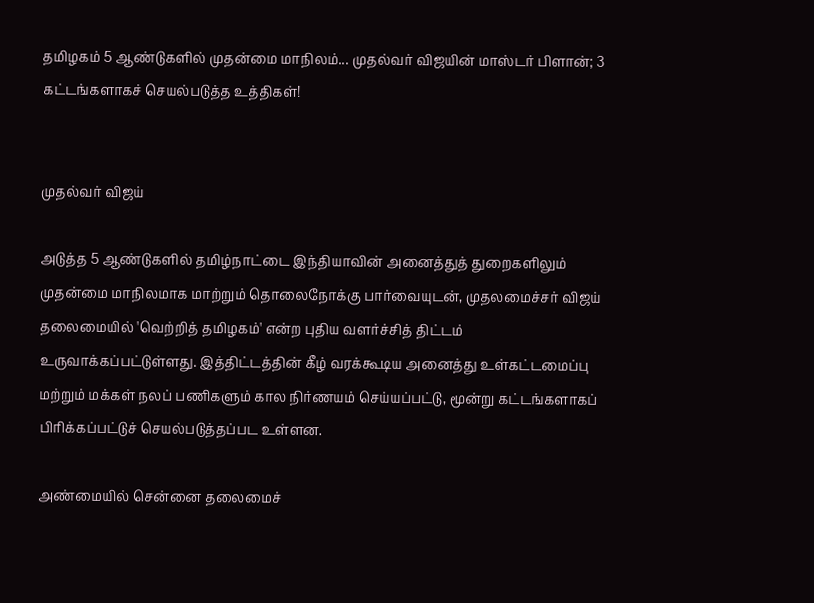தமிழகம் 5 ஆண்டுகளில் முதன்மை மாநிலம்... முதல்வர் விஜயின் மாஸ்டர் பிளான்; 3 கட்டங்களாகச் செயல்படுத்த உத்திகள்!


முதல்வர் விஜய்

அடுத்த 5 ஆண்டுகளில் தமிழ்நாட்டை இந்தியாவின் அனைத்துத் துறைகளிலும் முதன்மை மாநிலமாக மாற்றும் தொலைநோக்கு பார்வையுடன், முதலமைச்சர் விஜய் தலைமையில் 'வெற்றித் தமிழகம்' என்ற புதிய வளர்ச்சித் திட்டம் உருவாக்கப்பட்டுள்ளது. இத்திட்டத்தின் கீழ் வரக்கூடிய அனைத்து உள்கட்டமைப்பு மற்றும் மக்கள் நலப் பணிகளும் கால நிர்ணயம் செய்யப்பட்டு, மூன்று கட்டங்களாகப் பிரிக்கப்பட்டுச் செயல்படுத்தப்பட உள்ளன.

அண்மையில் சென்னை தலைமைச்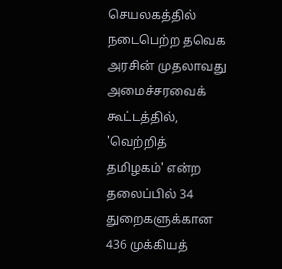செயலகத்தில் நடைபெற்ற தவெக அரசின் முதலாவது அமைச்சரவைக் கூட்டத்தில், 'வெற்றித் தமிழகம்' என்ற தலைப்பில் 34 துறைகளுக்கான 436 முக்கியத்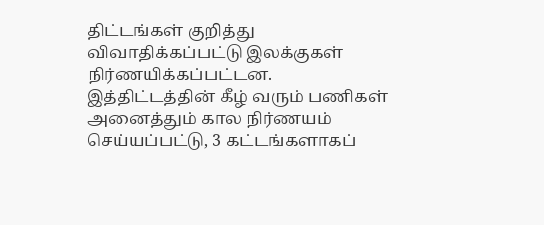திட்டங்கள் குறித்து விவாதிக்கப்பட்டு இலக்குகள் நிர்ணயிக்கப்பட்டன. இத்திட்டத்தின் கீழ் வரும் பணிகள் அனைத்தும் கால நிர்ணயம் செய்யப்பட்டு, 3 கட்டங்களாகப்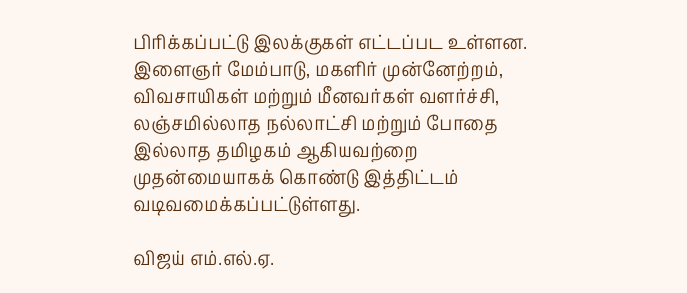பிரிக்கப்பட்டு இலக்குகள் எட்டப்பட உள்ளன. இளைஞர் மேம்பாடு, மகளிர் முன்னேற்றம், விவசாயிகள் மற்றும் மீனவர்கள் வளர்ச்சி, லஞ்சமில்லாத நல்லாட்சி மற்றும் போதை இல்லாத தமிழகம் ஆகியவற்றை முதன்மையாகக் கொண்டு இத்திட்டம் வடிவமைக்கப்பட்டுள்ளது.

விஜய் எம்.எல்.ஏ.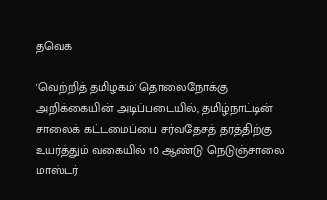தவெக

'வெற்றித் தமிழகம்' தொலைநோக்கு அறிக்கையின் அடிப்படையில், தமிழ்நாட்டின் சாலைக் கட்டமைப்பை சர்வதேசத் தரத்திற்கு உயர்த்தும் வகையில் 10 ஆண்டு நெடுஞ்சாலை மாஸ்டர்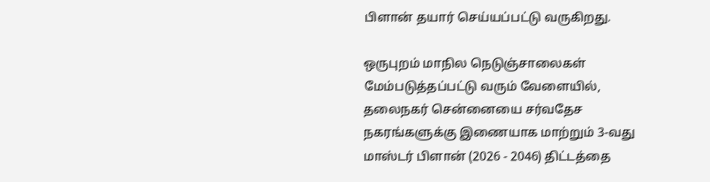பிளான் தயார் செய்யப்பட்டு வருகிறது.

ஒருபுறம் மாநில நெடுஞ்சாலைகள் மேம்படுத்தப்பட்டு வரும் வேளையில், தலைநகர் சென்னையை சர்வதேச நகரங்களுக்கு இணையாக மாற்றும் 3-வது மாஸ்டர் பிளான் (2026 - 2046) திட்டத்தை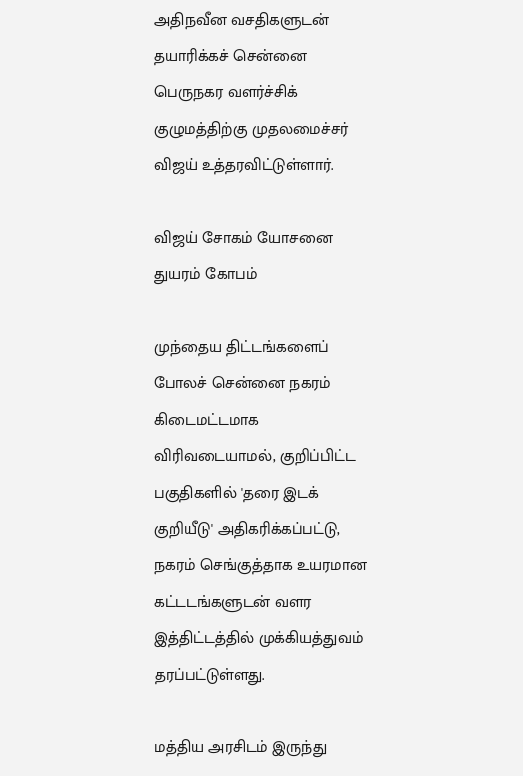அதிநவீன வசதிகளுடன் தயாரிக்கச் சென்னை பெருநகர வளர்ச்சிக் குழுமத்திற்கு முதலமைச்சர் விஜய் உத்தரவிட்டுள்ளார்.

விஜய் சோகம் யோசனை துயரம் கோபம்

முந்தைய திட்டங்களைப் போலச் சென்னை நகரம் கிடைமட்டமாக விரிவடையாமல், குறிப்பிட்ட பகுதிகளில் 'தரை இடக் குறியீடு' அதிகரிக்கப்பட்டு, நகரம் செங்குத்தாக உயரமான கட்டடங்களுடன் வளர இத்திட்டத்தில் முக்கியத்துவம் தரப்பட்டுள்ளது.

மத்திய அரசிடம் இருந்து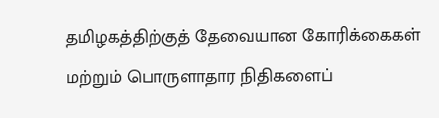தமிழகத்திற்குத் தேவையான கோரிக்கைகள் மற்றும் பொருளாதார நிதிகளைப்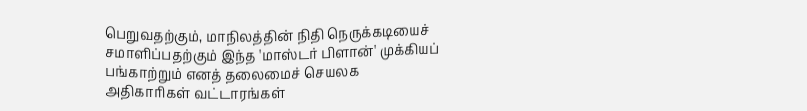பெறுவதற்கும், மாநிலத்தின் நிதி நெருக்கடியைச் சமாளிப்பதற்கும் இந்த 'மாஸ்டர் பிளான்' முக்கியப் பங்காற்றும் எனத் தலைமைச் செயலக அதிகாரிகள் வட்டாரங்கள்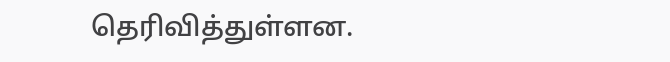தெரிவித்துள்ளன.